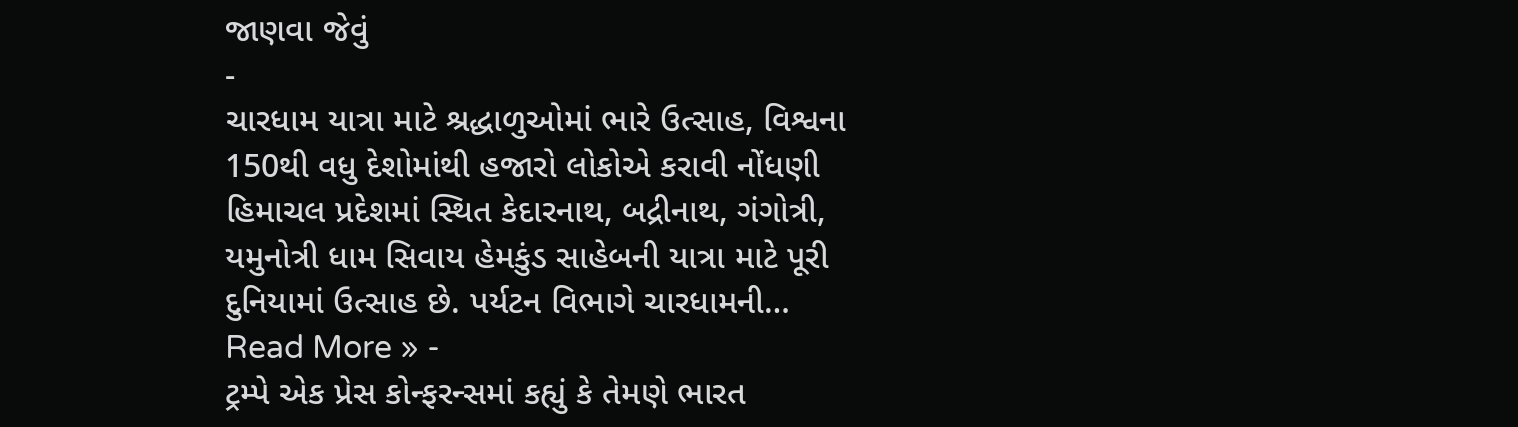જાણવા જેવું
-
ચારધામ યાત્રા માટે શ્રદ્ધાળુઓમાં ભારે ઉત્સાહ, વિશ્વના 150થી વધુ દેશોમાંથી હજારો લોકોએ કરાવી નોંધણી
હિમાચલ પ્રદેશમાં સ્થિત કેદારનાથ, બદ્રીનાથ, ગંગોત્રી, યમુનોત્રી ધામ સિવાય હેમકુંડ સાહેબની યાત્રા માટે પૂરી દુનિયામાં ઉત્સાહ છે. પર્યટન વિભાગે ચારધામની…
Read More » -
ટ્રમ્પે એક પ્રેસ કોન્ફરન્સમાં કહ્યું કે તેમણે ભારત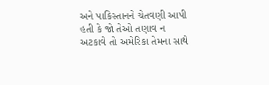અને પાકિસ્તાનને ચેતવણી આપી હતી કે જો તેઓ તણાવ ન અટકાવે તો અમેરિકા તેમના સાથે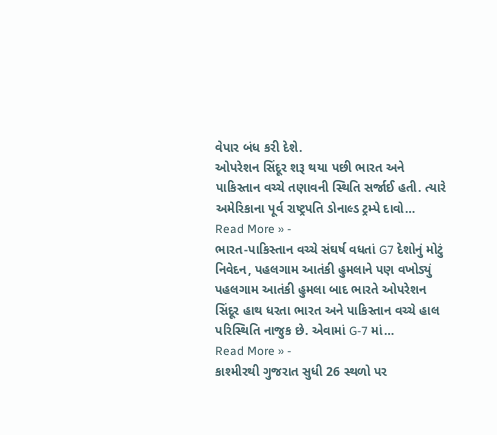વેપાર બંધ કરી દેશે.
ઓપરેશન સિંદૂર શરૂ થયા પછી ભારત અને પાકિસ્તાન વચ્ચે તણાવની સ્થિતિ સર્જાઈ હતી. ત્યારે અમેરિકાના પૂર્વ રાષ્ટ્રપતિ ડોનાલ્ડ ટ્રમ્પે દાવો…
Read More » -
ભારત-પાકિસ્તાન વચ્ચે સંઘર્ષ વધતાં G7 દેશોનું મોટું નિવેદન, પહલગામ આતંકી હુમલાને પણ વખોડ્યું
પહલગામ આતંકી હુમલા બાદ ભારતે ઓપરેશન સિંદૂર હાથ ધરતા ભારત અને પાકિસ્તાન વચ્ચે હાલ પરિસ્થિતિ નાજુક છે. એવામાં G-7 માં…
Read More » -
કાશ્મીરથી ગુજરાત સુધી 26 સ્થળો પર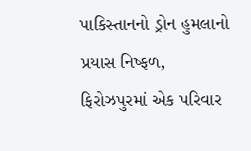પાકિસ્તાનનો ડ્રોન હુમલાનો પ્રયાસ નિષ્ફળ, ફિરોઝપુરમાં એક પરિવાર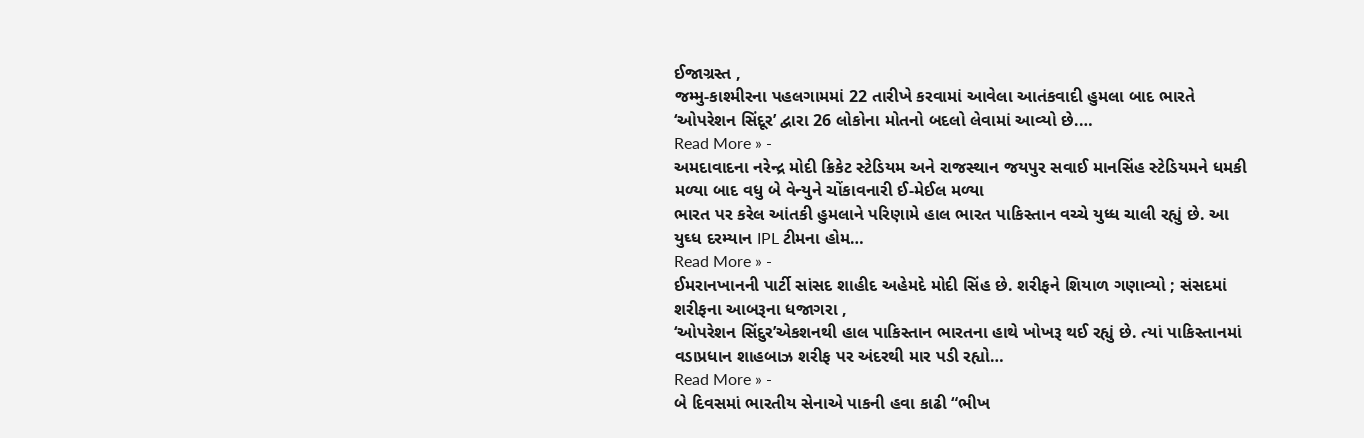ઈજાગ્રસ્ત ,
જમ્મુ-કાશ્મીરના પહલગામમાં 22 તારીખે કરવામાં આવેલા આતંકવાદી હુમલા બાદ ભારતે ‘ઓપરેશન સિંદૂર’ દ્વારા 26 લોકોના મોતનો બદલો લેવામાં આવ્યો છે.…
Read More » -
અમદાવાદના નરેન્દ્ર મોદી ક્રિકેટ સ્ટેડિયમ અને રાજસ્થાન જયપુર સવાઈ માનસિંહ સ્ટેડિયમને ધમકી મળ્યા બાદ વધુ બે વેન્યુને ચોંકાવનારી ઈ-મેઈલ મળ્યા
ભારત પર કરેલ આંતકી હુમલાને પરિણામે હાલ ભારત પાકિસ્તાન વચ્ચે યુધ્ધ ચાલી રહ્યું છે. આ યુઘ્ધ દરમ્યાન IPL ટીમના હોમ…
Read More » -
ઈમરાનખાનની પાર્ટી સાંસદ શાહીદ અહેમદે મોદી સિંહ છે. શરીફને શિયાળ ગણાવ્યો ; સંસદમાં શરીફના આબરૂના ધજાગરા ,
‘ઓપરેશન સિંદુર’એકશનથી હાલ પાકિસ્તાન ભારતના હાથે ખોખરૂ થઈ રહ્યું છે. ત્યાં પાકિસ્તાનમાં વડાપ્રધાન શાહબાઝ શરીફ પર અંદરથી માર પડી રહ્યો…
Read More » -
બે દિવસમાં ભારતીય સેનાએ પાકની હવા કાઢી “ભીખ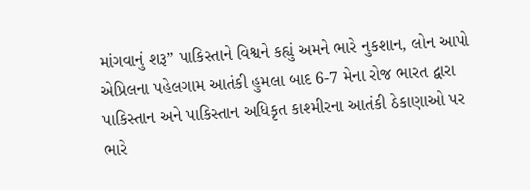માંગવાનું શરૂ” પાકિસ્તાને વિશ્વને કહ્યું અમને ભારે નુકશાન, લોન આપો
એપ્રિલના પહેલગામ આતંકી હુમલા બાદ 6-7 મેના રોજ ભારત દ્વારા પાકિસ્તાન અને પાકિસ્તાન અધિકૃત કાશ્મીરના આતંકી ઠેકાણાઓ પર ભારે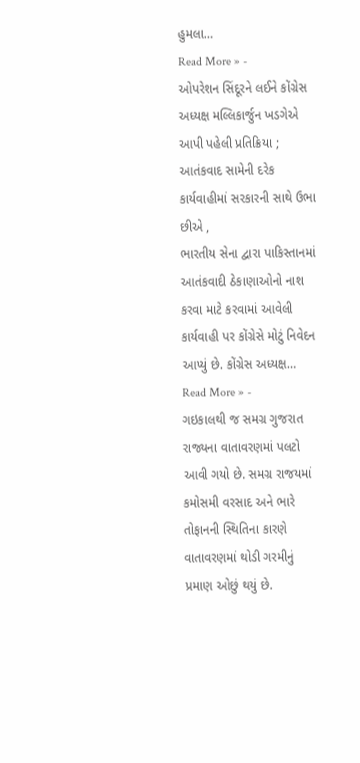હુમલા…
Read More » -
ઓપરેશન સિંદૂરને લઈને કોંગ્રેસ અધ્યક્ષ મલ્લિકાર્જુન ખડગેએ આપી પહેલી પ્રતિક્રિયા ; આતંકવાદ સામેની દરેક કાર્યવાહીમાં સરકારની સાથે ઉભા છીએ ,
ભારતીય સેના દ્વારા પાકિસ્તાનમાં આતંકવાદી ઠેકાણાઓનો નાશ કરવા માટે કરવામાં આવેલી કાર્યવાહી પર કોંગ્રેસે મોટું નિવેદન આપ્યું છે. કોંગ્રેસ અધ્યક્ષ…
Read More » -
ગઇકાલથી જ સમગ્ર ગુજરાત રાજ્યના વાતાવરણમાં પલટો આવી ગયો છે. સમગ્ર રાજયમાં કમોસમી વરસાદ અને ભારે તોફાનની સ્થિતિના કારણે વાતાવરણમાં થોડી ગરમીનું પ્રમાણ ઓછું થયું છે.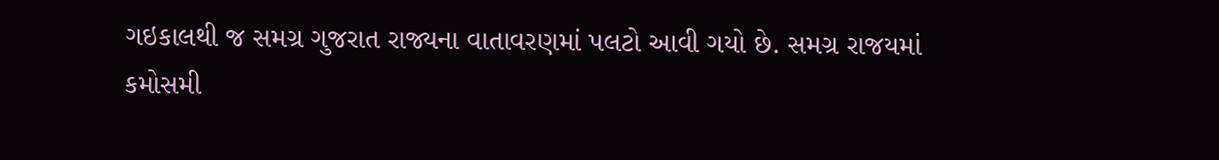ગઇકાલથી જ સમગ્ર ગુજરાત રાજ્યના વાતાવરણમાં પલટો આવી ગયો છે. સમગ્ર રાજયમાં કમોસમી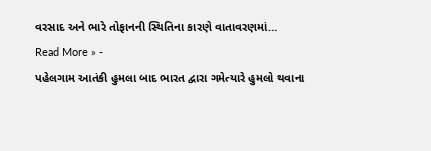વરસાદ અને ભારે તોફાનની સ્થિતિના કારણે વાતાવરણમાં…
Read More » -
પહેલગામ આતંકી હુમલા બાદ ભારત દ્વારા ગમેત્યારે હુમલો થવાના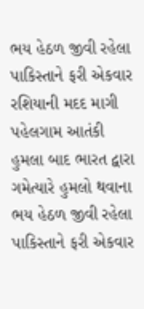ભય હેઠળ જીવી રહેલા પાકિસ્તાને ફરી એકવાર રશિયાની મદદ માગી
પહેલગામ આતંકી હુમલા બાદ ભારત દ્વારા ગમેત્યારે હુમલો થવાના ભય હેઠળ જીવી રહેલા પાકિસ્તાને ફરી એકવાર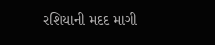રશિયાની મદદ માગી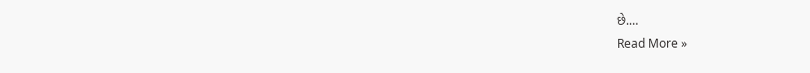છે.…
Read More »